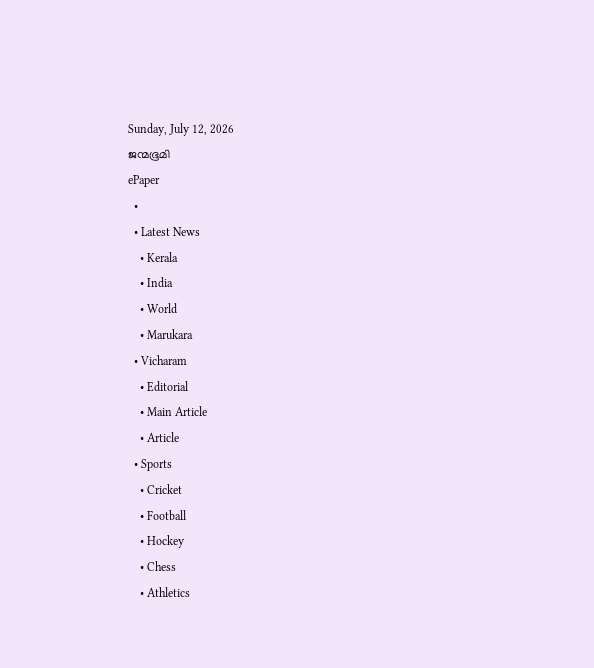Sunday, July 12, 2026
ജന്മഭൂമി
ePaper
  •
  • Latest News
    • Kerala
    • India
    • World
    • Marukara
  • Vicharam
    • Editorial
    • Main Article
    • Article
  • Sports
    • Cricket
    • Football
    • Hockey
    • Chess
    • Athletics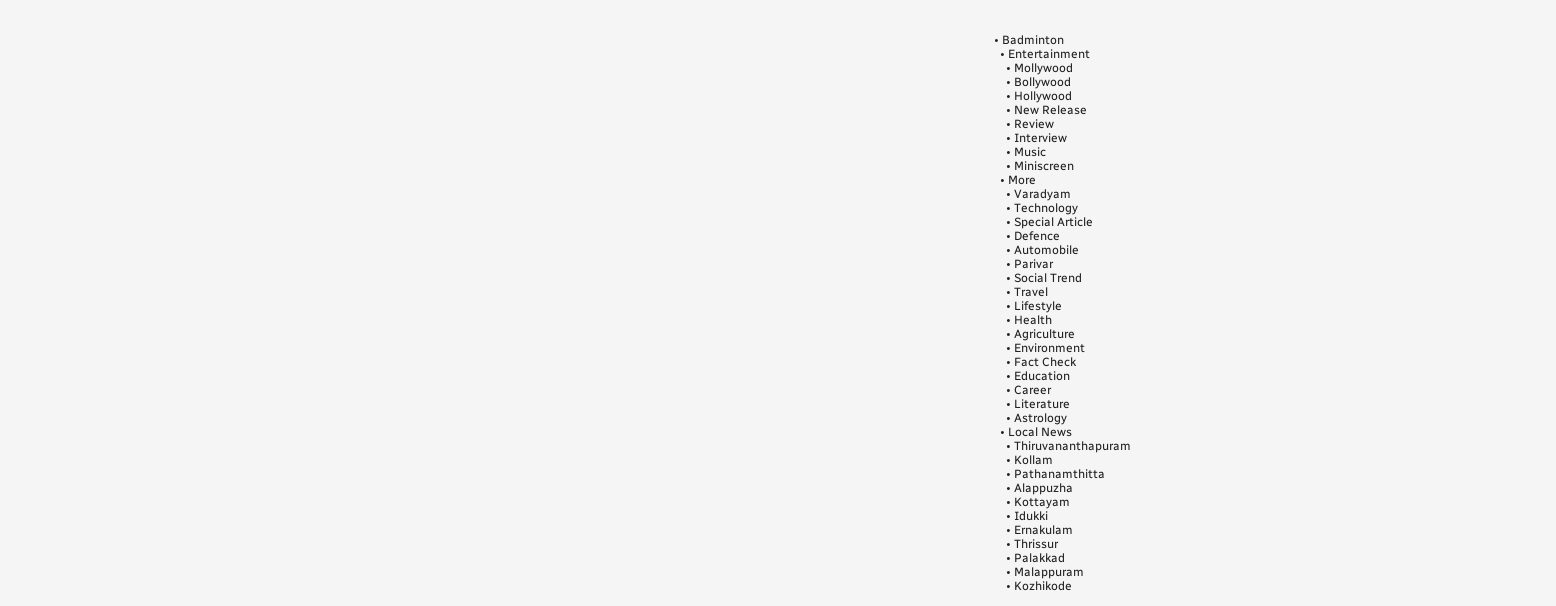• Badminton
  • Entertainment
    • Mollywood
    • Bollywood
    • Hollywood
    • New Release
    • Review
    • Interview
    • Music
    • Miniscreen
  • More
    • Varadyam
    • Technology
    • Special Article
    • Defence
    • Automobile
    • Parivar
    • Social Trend
    • Travel
    • Lifestyle
    • Health
    • Agriculture
    • Environment
    • Fact Check
    • Education
    • Career
    • Literature
    • Astrology
  • Local News
    • Thiruvananthapuram
    • Kollam
    • Pathanamthitta
    • Alappuzha
    • Kottayam
    • Idukki
    • Ernakulam
    • Thrissur
    • Palakkad
    • Malappuram
    • Kozhikode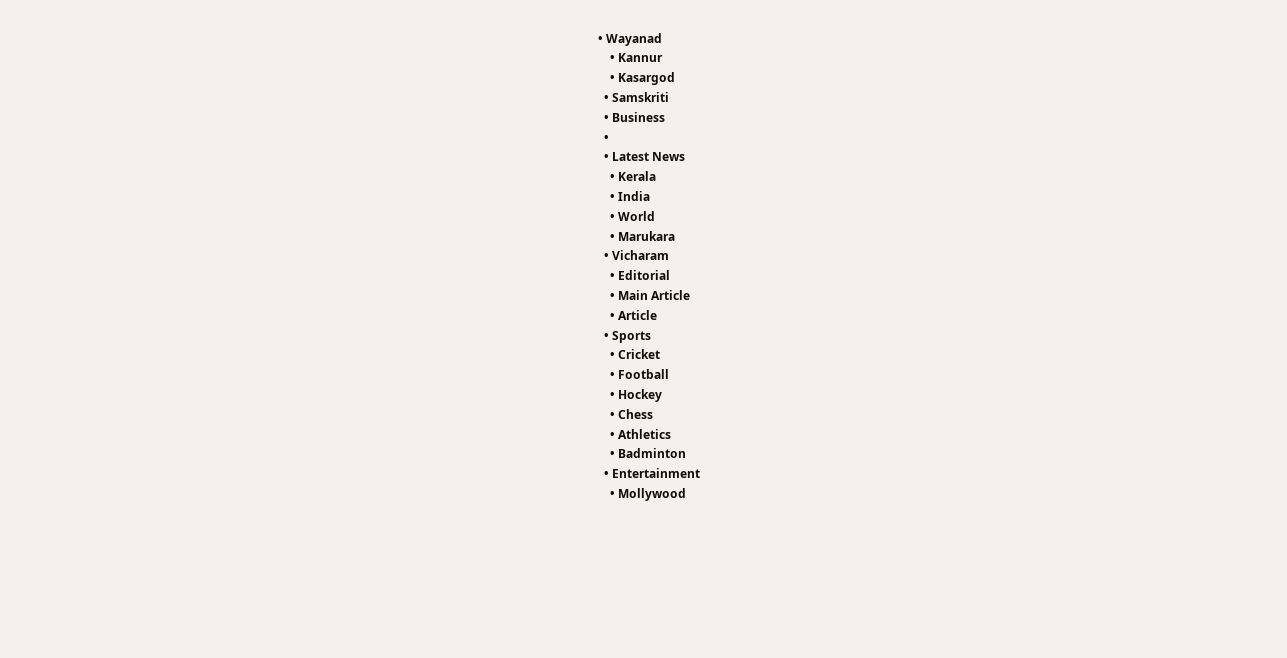• Wayanad
    • Kannur
    • Kasargod
  • Samskriti
  • Business
  •
  • Latest News
    • Kerala
    • India
    • World
    • Marukara
  • Vicharam
    • Editorial
    • Main Article
    • Article
  • Sports
    • Cricket
    • Football
    • Hockey
    • Chess
    • Athletics
    • Badminton
  • Entertainment
    • Mollywood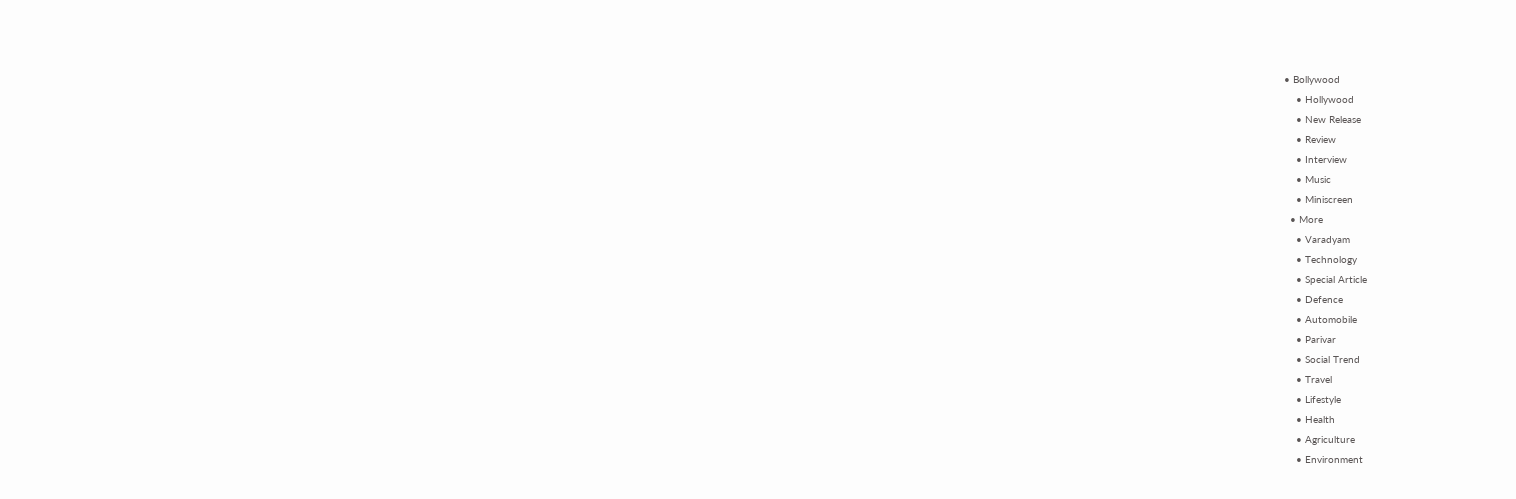• Bollywood
    • Hollywood
    • New Release
    • Review
    • Interview
    • Music
    • Miniscreen
  • More
    • Varadyam
    • Technology
    • Special Article
    • Defence
    • Automobile
    • Parivar
    • Social Trend
    • Travel
    • Lifestyle
    • Health
    • Agriculture
    • Environment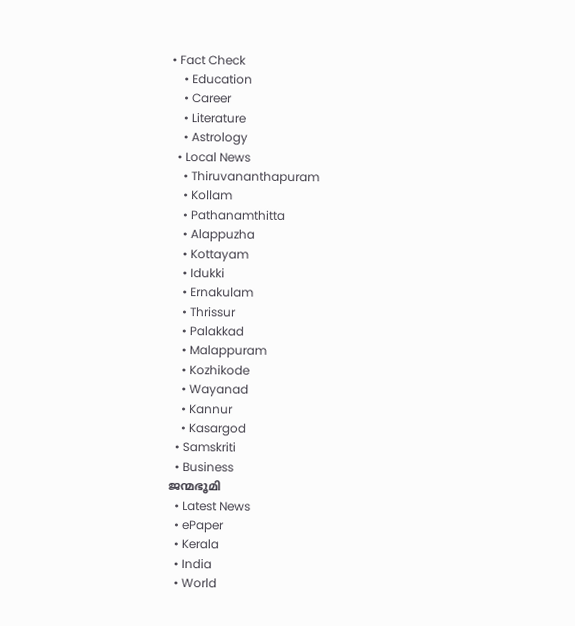• Fact Check
    • Education
    • Career
    • Literature
    • Astrology
  • Local News
    • Thiruvananthapuram
    • Kollam
    • Pathanamthitta
    • Alappuzha
    • Kottayam
    • Idukki
    • Ernakulam
    • Thrissur
    • Palakkad
    • Malappuram
    • Kozhikode
    • Wayanad
    • Kannur
    • Kasargod
  • Samskriti
  • Business
ജന്മഭൂമി
  • Latest News
  • ePaper
  • Kerala
  • India
  • World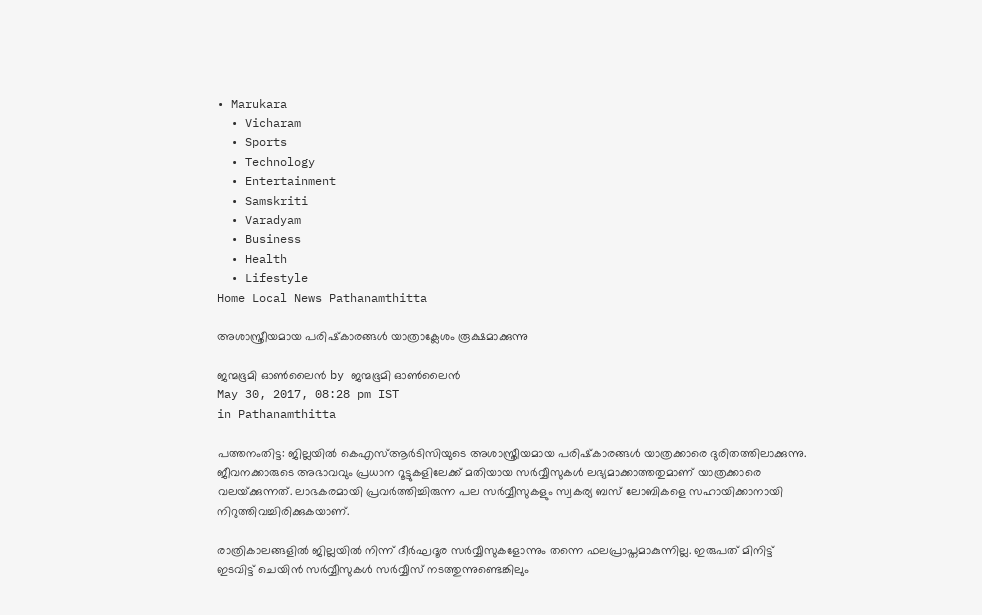• Marukara
  • Vicharam
  • Sports
  • Technology
  • Entertainment
  • Samskriti
  • Varadyam
  • Business
  • Health
  • Lifestyle
Home Local News Pathanamthitta

അശാസ്ത്രീയമായ പരിഷ്‌കാരങ്ങള്‍ യാത്രാക്ലേശം രൂക്ഷമാക്കുന്നു

ജന്മഭൂമി ഓണ്‍ലൈന്‍ by ജന്മഭൂമി ഓണ്‍ലൈന്‍
May 30, 2017, 08:28 pm IST
in Pathanamthitta

പത്തനംതിട്ട: ജില്ലയില്‍ കെഎസ്ആര്‍ടിസിയുടെ അശാസ്ത്രീയമായ പരിഷ്‌കാരങ്ങള്‍ യാത്രക്കാരെ ദുരിതത്തിലാക്കുന്നു. ജീവനക്കാരുടെ അഭാവവും പ്രധാന റൂട്ടുകളിലേക്ക് മതിയായ സര്‍വ്വീസുകള്‍ ലഭ്യമാക്കാത്തതുമാണ് യാത്രക്കാരെ വലയ്‌ക്കുന്നത്. ലാഭകരമായി പ്രവര്‍ത്തിച്ചിരുന്ന പല സര്‍വ്വീസുകളും സ്വകര്യ ബസ് ലോബികളെ സഹായിക്കാനായി നിറുത്തിവച്ചിരിക്കുകയാണ്.

രാത്രികാലങ്ങളില്‍ ജില്ലയില്‍ നിന്ന് ദീര്‍ഘദൂര സര്‍വ്വീസുകളോന്നും തന്നെ ഫലപ്രാപ്തമാകുന്നില്ല. ഇരുപത് മിനിട്ട് ഇടവിട്ട് ചെയിന്‍ സര്‍വ്വീസുകള്‍ സര്‍വ്വീസ് നടത്തുന്നുണ്ടെങ്കിലും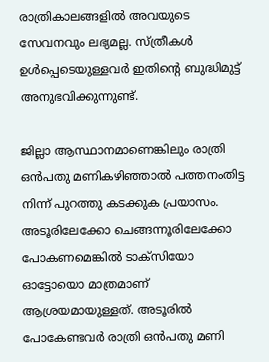രാത്രികാലങ്ങളില്‍ അവയുടെ സേവനവും ലഭ്യമല്ല. സ്ത്രീകള്‍ ഉള്‍പ്പെടെയുള്ളവര്‍ ഇതിന്റെ ബുദ്ധിമുട്ട് അനുഭവിക്കുന്നുണ്ട്.

ജില്ലാ ആസ്ഥാനമാണെങ്കിലും രാത്രി ഒന്‍പതു മണികഴിഞ്ഞാല്‍ പത്തനംതിട്ട നിന്ന് പുറത്തു കടക്കുക പ്രയാസം. അടൂരിലേക്കോ ചെങ്ങന്നൂരിലേക്കോ പോകണമെങ്കില്‍ ടാക്‌സിയോ ഓട്ടോയൊ മാത്രമാണ് ആശ്രയമായുള്ളത്. അടൂരില്‍ പോകേണ്ടവര്‍ രാത്രി ഒന്‍പതു മണി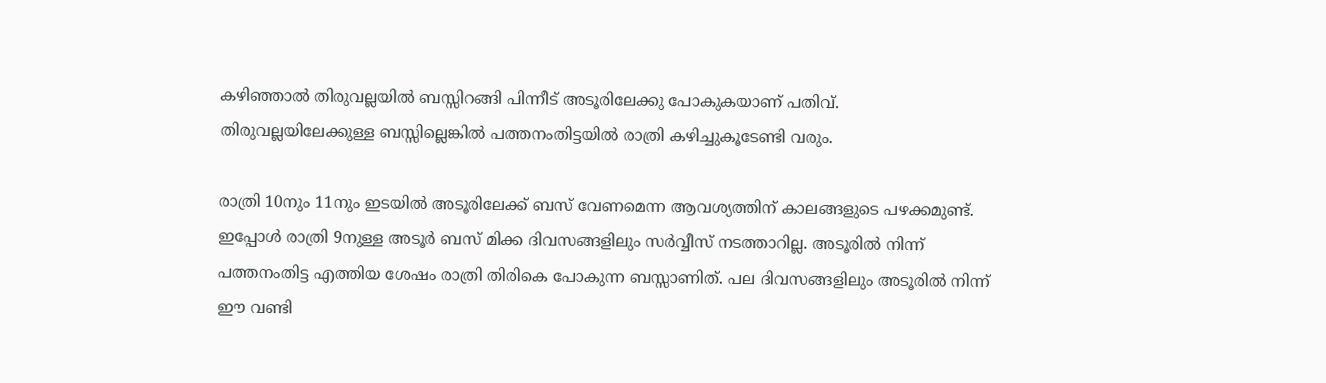കഴിഞ്ഞാല്‍ തിരുവല്ലയില്‍ ബസ്സിറങ്ങി പിന്നീട് അടൂരിലേക്കു പോകുകയാണ് പതിവ്. തിരുവല്ലയിലേക്കുള്ള ബസ്സില്ലെങ്കില്‍ പത്തനംതിട്ടയില്‍ രാത്രി കഴിച്ചുകൂടേണ്ടി വരും.

രാത്രി 10നും 11നും ഇടയില്‍ അടൂരിലേക്ക് ബസ് വേണമെന്ന ആവശ്യത്തിന് കാലങ്ങളുടെ പഴക്കമുണ്ട്. ഇപ്പോള്‍ രാത്രി 9നുള്ള അടൂര്‍ ബസ് മിക്ക ദിവസങ്ങളിലും സര്‍വ്വീസ് നടത്താറില്ല. അടൂരില്‍ നിന്ന് പത്തനംതിട്ട എത്തിയ ശേഷം രാത്രി തിരികെ പോകുന്ന ബസ്സാണിത്. പല ദിവസങ്ങളിലും അടൂരില്‍ നിന്ന് ഈ വണ്ടി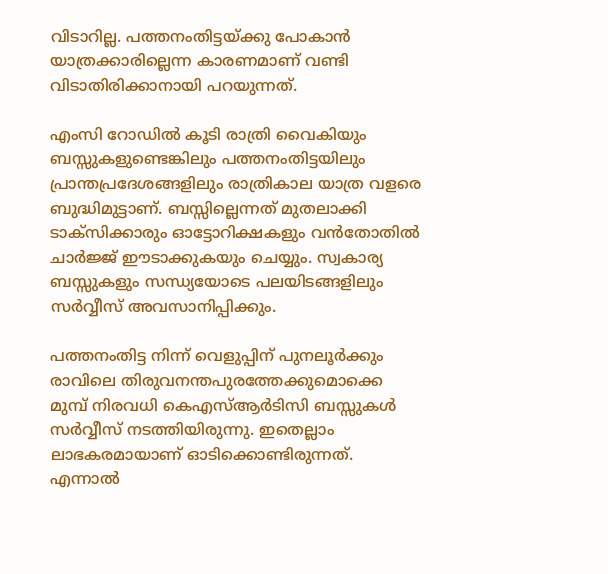വിടാറില്ല. പത്തനംതിട്ടയ്‌ക്കു പോകാന്‍ യാത്രക്കാരില്ലെന്ന കാരണമാണ് വണ്ടി വിടാതിരിക്കാനായി പറയുന്നത്.

എംസി റോഡില്‍ കൂടി രാത്രി വൈകിയും ബസ്സുകളുണ്ടെങ്കിലും പത്തനംതിട്ടയിലും പ്രാന്തപ്രദേശങ്ങളിലും രാത്രികാല യാത്ര വളരെ ബുദ്ധിമുട്ടാണ്. ബസ്സില്ലെന്നത് മുതലാക്കി ടാക്‌സിക്കാരും ഓട്ടോറിക്ഷകളും വന്‍തോതില്‍ ചാര്‍ജ്ജ് ഈടാക്കുകയും ചെയ്യും. സ്വകാര്യ ബസ്സുകളും സന്ധ്യയോടെ പലയിടങ്ങളിലും സര്‍വ്വീസ് അവസാനിപ്പിക്കും.

പത്തനംതിട്ട നിന്ന് വെളുപ്പിന് പുനലൂര്‍ക്കും രാവിലെ തിരുവനന്തപുരത്തേക്കുമൊക്കെ മുമ്പ് നിരവധി കെഎസ്ആര്‍ടിസി ബസ്സുകള്‍ സര്‍വ്വീസ് നടത്തിയിരുന്നു. ഇതെല്ലാം ലാഭകരമായാണ് ഓടിക്കൊണ്ടിരുന്നത്. എന്നാല്‍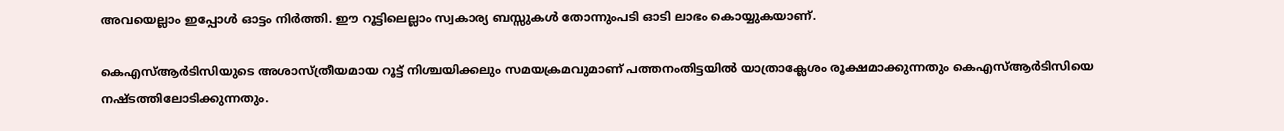അവയെല്ലാം ഇപ്പോള്‍ ഓട്ടം നിര്‍ത്തി. ഈ റൂട്ടിലെല്ലാം സ്വകാര്യ ബസ്സുകള്‍ തോന്നുംപടി ഓടി ലാഭം കൊയ്യുകയാണ്.

കെഎസ്ആര്‍ടിസിയുടെ അശാസ്ത്രീയമായ റൂട്ട് നിശ്ചയിക്കലും സമയക്രമവുമാണ് പത്തനംതിട്ടയില്‍ യാത്രാക്ലേശം രൂക്ഷമാക്കുന്നതും കെഎസ്ആര്‍ടിസിയെ നഷ്ടത്തിലോടിക്കുന്നതും.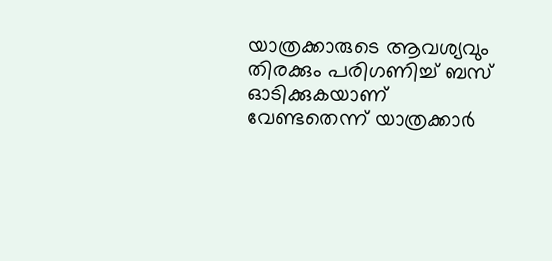യാത്രക്കാരുടെ ആവശ്യവും തിരക്കും പരിഗണിച്ച് ബസ് ഓടിക്കുകയാണ് വേണ്ടതെന്ന് യാത്രക്കാര്‍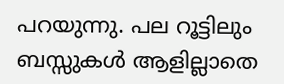പറയുന്നു. പല റൂട്ടിലും ബസ്സുകള്‍ ആളില്ലാതെ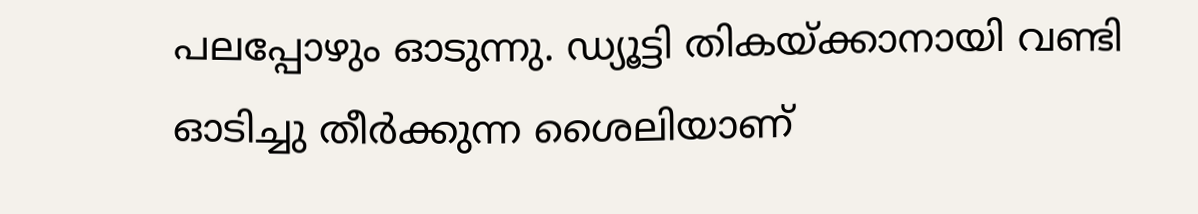പലപ്പോഴും ഓടുന്നു. ഡ്യൂട്ടി തികയ്‌ക്കാനായി വണ്ടി ഓടിച്ചു തീര്‍ക്കുന്ന ശൈലിയാണ്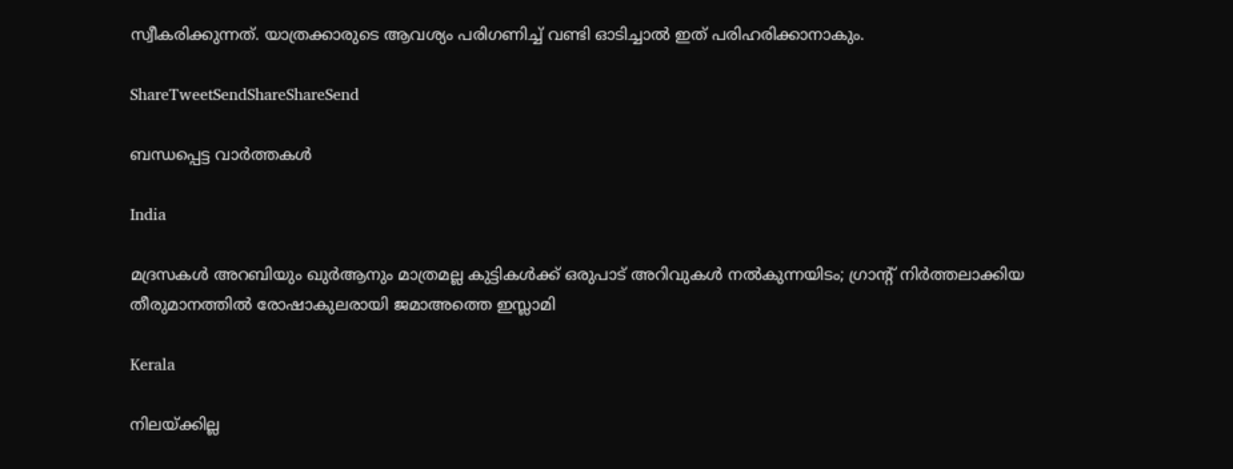സ്വീകരിക്കുന്നത്. യാത്രക്കാരുടെ ആവശ്യം പരിഗണിച്ച് വണ്ടി ഓടിച്ചാല്‍ ഇത് പരിഹരിക്കാനാകും.

ShareTweetSendShareShareSend

ബന്ധപ്പെട്ട വാര്‍ത്തകള്‍

India

മദ്രസകൾ അറബിയും ഖുർആനും മാത്രമല്ല കുട്ടികൾക്ക് ഒരുപാട് അറിവുകൾ നൽകുന്നയിടം; ഗ്രാന്റ് നിർത്തലാക്കിയ തീരുമാനത്തിൽ രോഷാകുലരായി ജമാഅത്തെ ഇസ്ലാമി

Kerala

നിലയ്‌ക്കില്ല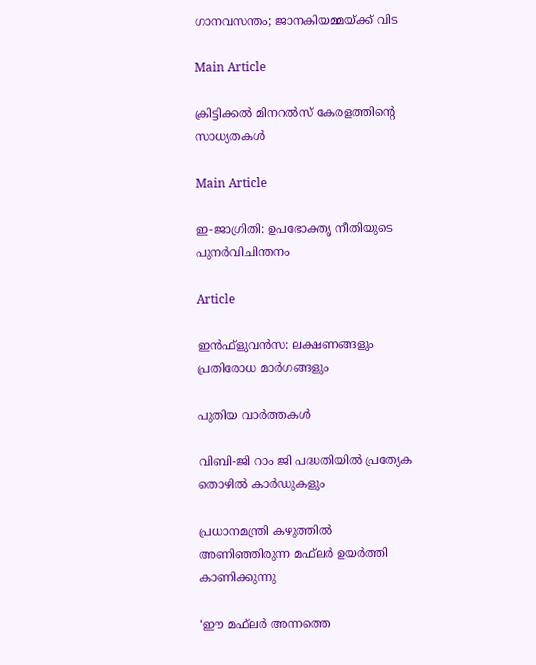ഗാനവസന്തം; ജാനകിയമ്മയ്‌ക്ക് വിട

Main Article

ക്രിട്ടിക്കല്‍ മിനറല്‍സ് കേരളത്തിന്റെ സാധ്യതകള്‍

Main Article

ഇ-ജാഗ്രിതി: ഉപഭോക്തൃ നീതിയുടെ പുനര്‍വിചിന്തനം

Article

ഇന്‍ഫ്‌ളുവന്‍സ: ലക്ഷണങ്ങളും പ്രതിരോധ മാര്‍ഗങ്ങളും

പുതിയ വാര്‍ത്തകള്‍

വിബി-ജി റാം ജി പദ്ധതിയില്‍ പ്രത്യേക തൊഴില്‍ കാര്‍ഡുകളും

പ്രധാനമന്ത്രി കഴുത്തില്‍ അണിഞ്ഞിരുന്ന മഫ്‌ലര്‍ ഉയര്‍ത്തി കാണിക്കുന്നു

‘ഈ മഫ്‌ലര്‍ അന്നത്തെ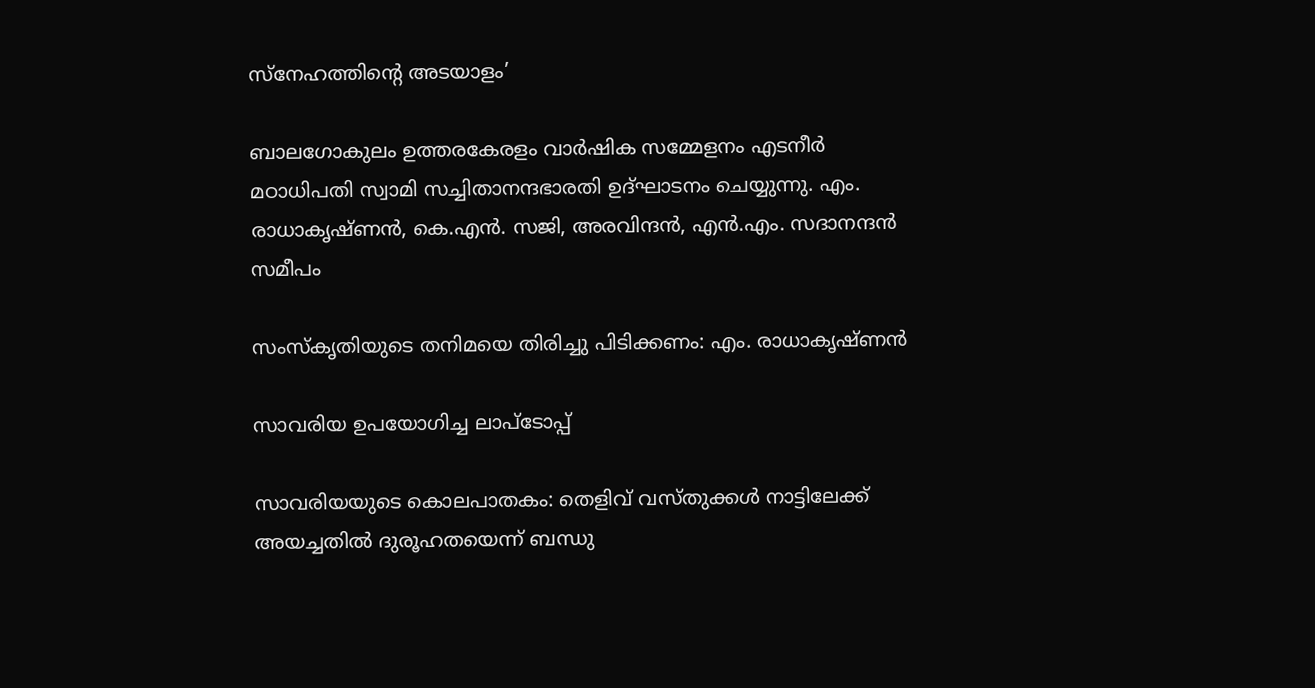സ്‌നേഹത്തിന്റെ അടയാളം’

ബാലഗോകുലം ഉത്തരകേരളം വാര്‍ഷിക സമ്മേളനം എടനീര്‍ മഠാധിപതി സ്വാമി സച്ചിതാനന്ദഭാരതി ഉദ്ഘാടനം ചെയ്യുന്നു. എം. രാധാകൃഷ്ണന്‍, കെ.എന്‍. സജി, അരവിന്ദന്‍, എന്‍.എം. സദാനന്ദന്‍ സമീപം

സംസ്‌കൃതിയുടെ തനിമയെ തിരിച്ചു പിടിക്കണം: എം. രാധാകൃഷ്ണന്‍

സാവരിയ ഉപയോഗിച്ച ലാപ്ടോപ്പ്

സാവരിയയുടെ കൊലപാതകം: തെളിവ് വസ്തുക്കള്‍ നാട്ടിലേക്ക് അയച്ചതില്‍ ദുരൂഹതയെന്ന് ബന്ധു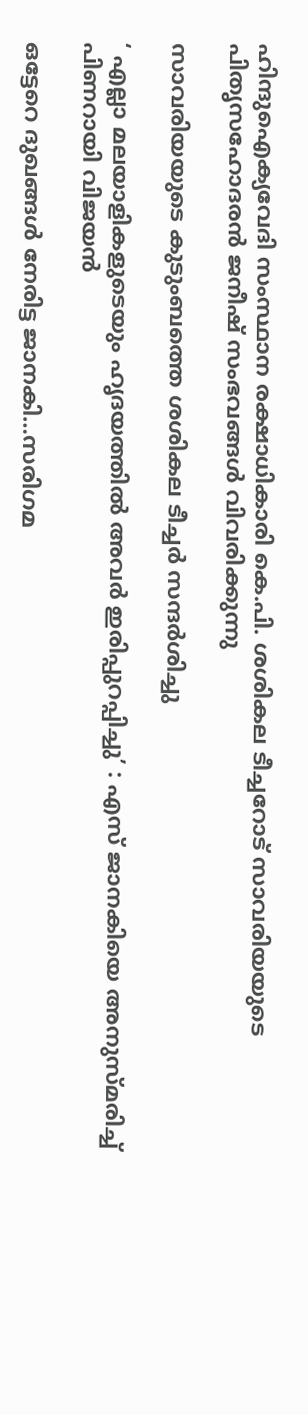ഹിന്ദുഐക്യവേദി സംസ്ഥാന രക്ഷാധികാരി കെ.പി. ശശികല ടീച്ചറോട് സാവരിയയുടെ പിതൃസഹോദരന്‍ ജനീഷ് സംഭവങ്ങള്‍ വിവരിക്കുന്നു

സാവരിയയുടെ കുടുംബത്തെ ശശികല ടീച്ചര്‍ സന്ദര്‍ശിച്ചു

‘ എല്ലാ മലയാളികളുടെയും ഹൃദയത്തില്‍ അവര്‍ ഇരിപ്പുറപ്പിച്ചു’ : എസ് ജാനകിയെ അനുസ്മരിച്ച് പിണറായി വിജയൻ

ഒട്ടേറെ ദുഖങ്ങള്‍ നേരിട്ട ജാനകി…സരിഗമ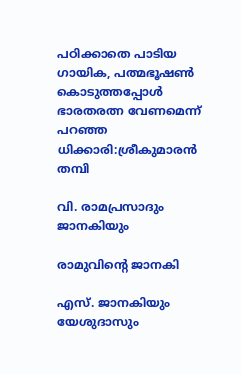പഠിക്കാതെ പാടിയ ഗായിക, പത്മഭൂഷണ്‍ കൊടുത്തപ്പോള്‍ ഭാരതരത്ന വേണമെന്ന് പറഞ്ഞ ധിക്കാരി:ശ്രീകുമാരന്‍ തമ്പി

വി. രാമപ്രസാദും ജാനകിയും

രാമുവിന്റെ ജാനകി

എസ്. ജാനകിയും യേശുദാസും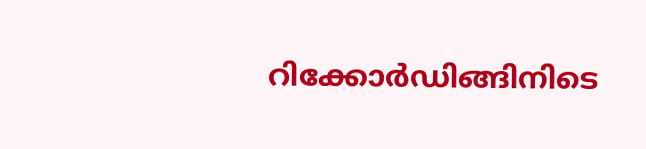റിക്കോര്‍ഡിങ്ങിനിടെ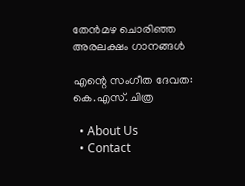തേന്‍മഴ ചൊരിഞ്ഞ അരലക്ഷം ഗാനങ്ങള്‍

എന്റെ സംഗീത ദേവത: കെ.എസ്. ചിത്ര

  • About Us
  • Contact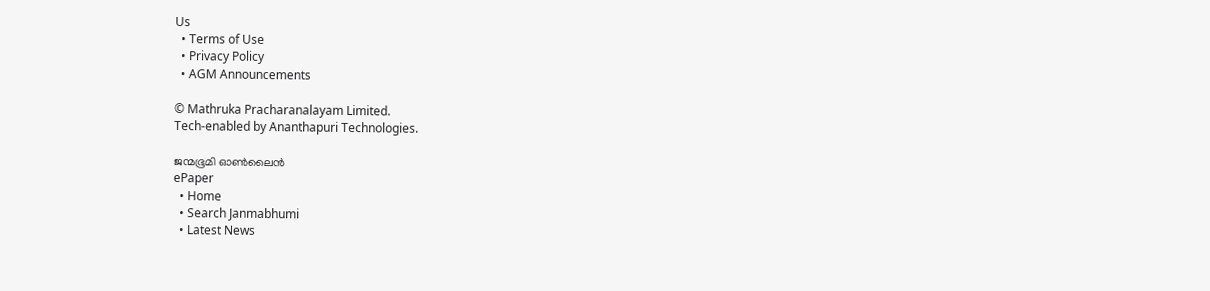Us
  • Terms of Use
  • Privacy Policy
  • AGM Announcements

© Mathruka Pracharanalayam Limited.
Tech-enabled by Ananthapuri Technologies.

ജന്മഭൂമി ഓണ്‍ലൈന്‍
ePaper
  • Home
  • Search Janmabhumi
  • Latest News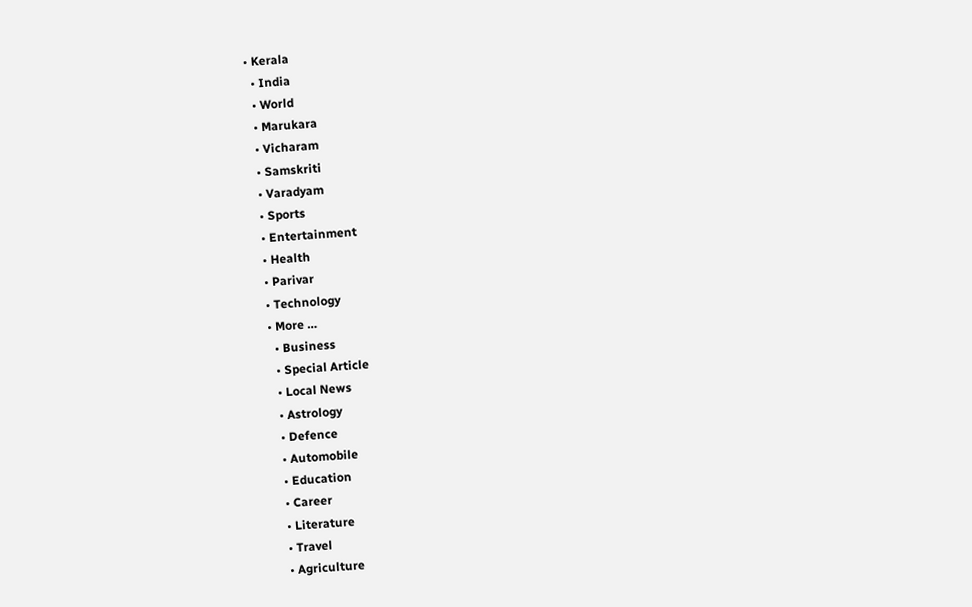• Kerala
  • India
  • World
  • Marukara
  • Vicharam
  • Samskriti
  • Varadyam
  • Sports
  • Entertainment
  • Health
  • Parivar
  • Technology
  • More …
    • Business
    • Special Article
    • Local News
    • Astrology
    • Defence
    • Automobile
    • Education
    • Career
    • Literature
    • Travel
    • Agriculture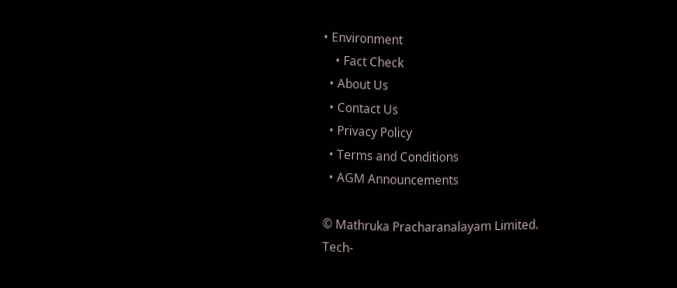• Environment
    • Fact Check
  • About Us
  • Contact Us
  • Privacy Policy
  • Terms and Conditions
  • AGM Announcements

© Mathruka Pracharanalayam Limited.
Tech-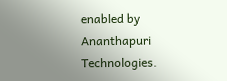enabled by Ananthapuri Technologies.